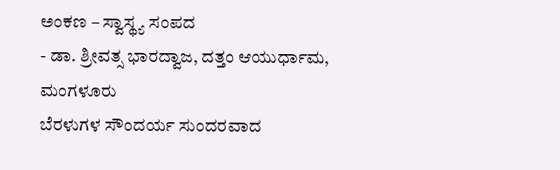ಅಂಕಣ – ಸ್ವಾಸ್ಥ್ಯ ಸಂಪದ
- ಡಾ. ಶ್ರೀವತ್ಸ ಭಾರದ್ವಾಜ, ದತ್ತಂ ಆಯುರ್ಧಾಮ, ಮಂಗಳೂರು
ಬೆರಳುಗಳ ಸೌಂದರ್ಯ ಸುಂದರವಾದ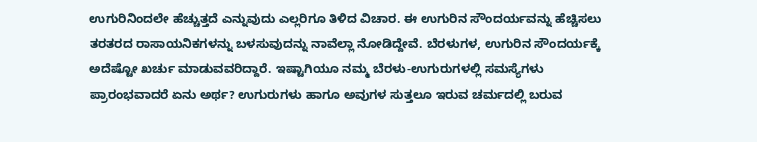ಉಗುರಿನಿಂದಲೇ ಹೆಚ್ಚುತ್ತದೆ ಎನ್ನುವುದು ಎಲ್ಲರಿಗೂ ತಿಳಿದ ವಿಚಾರ. ಈ ಉಗುರಿನ ಸೌಂದರ್ಯವನ್ನು ಹೆಚ್ಚಿಸಲು ತರತರದ ರಾಸಾಯನಿಕಗಳನ್ನು ಬಳಸುವುದನ್ನು ನಾವೆಲ್ಲಾ ನೋಡಿದ್ದೇವೆ. ಬೆರಳುಗಳ, ಉಗುರಿನ ಸೌಂದರ್ಯಕ್ಕೆ ಅದೆಷ್ಟೋ ಖರ್ಚು ಮಾಡುವವರಿದ್ದಾರೆ. ಇಷ್ಟಾಗಿಯೂ ನಮ್ಮ ಬೆರಳು-ಉಗುರುಗಳಲ್ಲಿ ಸಮಸ್ಯೆಗಳು ಪ್ರಾರಂಭವಾದರೆ ಏನು ಅರ್ಥ? ಉಗುರುಗಳು ಹಾಗೂ ಅವುಗಳ ಸುತ್ತಲೂ ಇರುವ ಚರ್ಮದಲ್ಲಿ ಬರುವ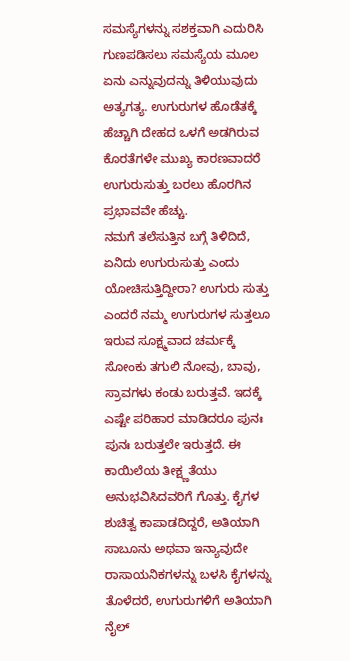ಸಮಸ್ಯೆಗಳನ್ನು ಸಶಕ್ತವಾಗಿ ಎದುರಿಸಿ ಗುಣಪಡಿಸಲು ಸಮಸ್ಯೆಯ ಮೂಲ ಏನು ಎನ್ನುವುದನ್ನು ತಿಳಿಯುವುದು ಅತ್ಯಗತ್ಯ. ಉಗುರುಗಳ ಹೊಡೆತಕ್ಕೆ ಹೆಚ್ಚಾಗಿ ದೇಹದ ಒಳಗೆ ಅಡಗಿರುವ ಕೊರತೆಗಳೇ ಮುಖ್ಯ ಕಾರಣವಾದರೆ ಉಗುರುಸುತ್ತು ಬರಲು ಹೊರಗಿನ ಪ್ರಭಾವವೇ ಹೆಚ್ಚು.
ನಮಗೆ ತಲೆಸುತ್ತಿನ ಬಗ್ಗೆ ತಿಳಿದಿದೆ, ಏನಿದು ಉಗುರುಸುತ್ತು ಎಂದು ಯೋಚಿಸುತ್ತಿದ್ದೀರಾ? ಉಗುರು ಸುತ್ತು ಎಂದರೆ ನಮ್ಮ ಉಗುರುಗಳ ಸುತ್ತಲೂ ಇರುವ ಸೂಕ್ಷ್ಮವಾದ ಚರ್ಮಕ್ಕೆ ಸೋಂಕು ತಗುಲಿ ನೋವು, ಬಾವು, ಸ್ರಾವಗಳು ಕಂಡು ಬರುತ್ತವೆ. ಇದಕ್ಕೆ ಎಷ್ಟೇ ಪರಿಹಾರ ಮಾಡಿದರೂ ಪುನಃ ಪುನಃ ಬರುತ್ತಲೇ ಇರುತ್ತದೆ. ಈ ಕಾಯಿಲೆಯ ತೀಕ್ಷ್ಣತೆಯು ಅನುಭವಿಸಿದವರಿಗೆ ಗೊತ್ತು. ಕೈಗಳ ಶುಚಿತ್ವ ಕಾಪಾಡದಿದ್ದರೆ, ಅತಿಯಾಗಿ ಸಾಬೂನು ಅಥವಾ ಇನ್ಯಾವುದೇ ರಾಸಾಯನಿಕಗಳನ್ನು ಬಳಸಿ ಕೈಗಳನ್ನು ತೊಳೆದರೆ, ಉಗುರುಗಳಿಗೆ ಅತಿಯಾಗಿ ನೈಲ್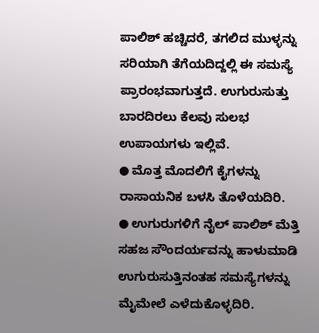ಪಾಲಿಶ್ ಹಚ್ಚಿದರೆ, ತಗಲಿದ ಮುಳ್ಳನ್ನು ಸರಿಯಾಗಿ ತೆಗೆಯದಿದ್ದಲ್ಲಿ ಈ ಸಮಸ್ಯೆ ಪ್ರಾರಂಭವಾಗುತ್ತದೆ. ಉಗುರುಸುತ್ತು ಬಾರದಿರಲು ಕೆಲವು ಸುಲಭ ಉಪಾಯಗಳು ಇಲ್ಲಿವೆ.
● ಮೊತ್ತ ಮೊದಲಿಗೆ ಕೈಗಳನ್ನು ರಾಸಾಯನಿಕ ಬಳಸಿ ತೊಳೆಯದಿರಿ.
● ಉಗುರುಗಳಿಗೆ ನೈಲ್ ಪಾಲಿಶ್ ಮೆತ್ತಿ ಸಹಜ ಸೌಂದರ್ಯವನ್ನು ಹಾಳುಮಾಡಿ ಉಗುರುಸುತ್ತಿನಂತಹ ಸಮಸ್ಯೆಗಳನ್ನು ಮೈಮೇಲೆ ಎಳೆದುಕೊಳ್ಳದಿರಿ.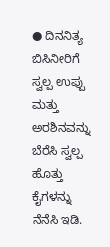● ದಿನನಿತ್ಯ ಬಿಸಿನೀರಿಗೆ ಸ್ವಲ್ಪ ಉಪ್ಪು ಮತ್ತು ಅರಶಿನವನ್ನು ಬೆರೆಸಿ ಸ್ವಲ್ಪ ಹೊತ್ತು ಕೈಗಳನ್ನು ನೆನೆಸಿ ಇಡಿ.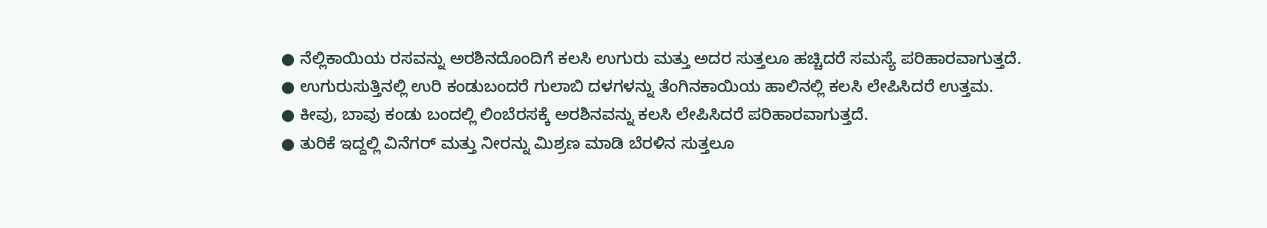● ನೆಲ್ಲಿಕಾಯಿಯ ರಸವನ್ನು ಅರಶಿನದೊಂದಿಗೆ ಕಲಸಿ ಉಗುರು ಮತ್ತು ಅದರ ಸುತ್ತಲೂ ಹಚ್ಚಿದರೆ ಸಮಸ್ಯೆ ಪರಿಹಾರವಾಗುತ್ತದೆ.
● ಉಗುರುಸುತ್ತಿನಲ್ಲಿ ಉರಿ ಕಂಡುಬಂದರೆ ಗುಲಾಬಿ ದಳಗಳನ್ನು ತೆಂಗಿನಕಾಯಿಯ ಹಾಲಿನಲ್ಲಿ ಕಲಸಿ ಲೇಪಿಸಿದರೆ ಉತ್ತಮ.
● ಕೀವು, ಬಾವು ಕಂಡು ಬಂದಲ್ಲಿ ಲಿಂಬೆರಸಕ್ಕೆ ಅರಶಿನವನ್ನು ಕಲಸಿ ಲೇಪಿಸಿದರೆ ಪರಿಹಾರವಾಗುತ್ತದೆ.
● ತುರಿಕೆ ಇದ್ದಲ್ಲಿ ವಿನೆಗರ್ ಮತ್ತು ನೀರನ್ನು ಮಿಶ್ರಣ ಮಾಡಿ ಬೆರಳಿನ ಸುತ್ತಲೂ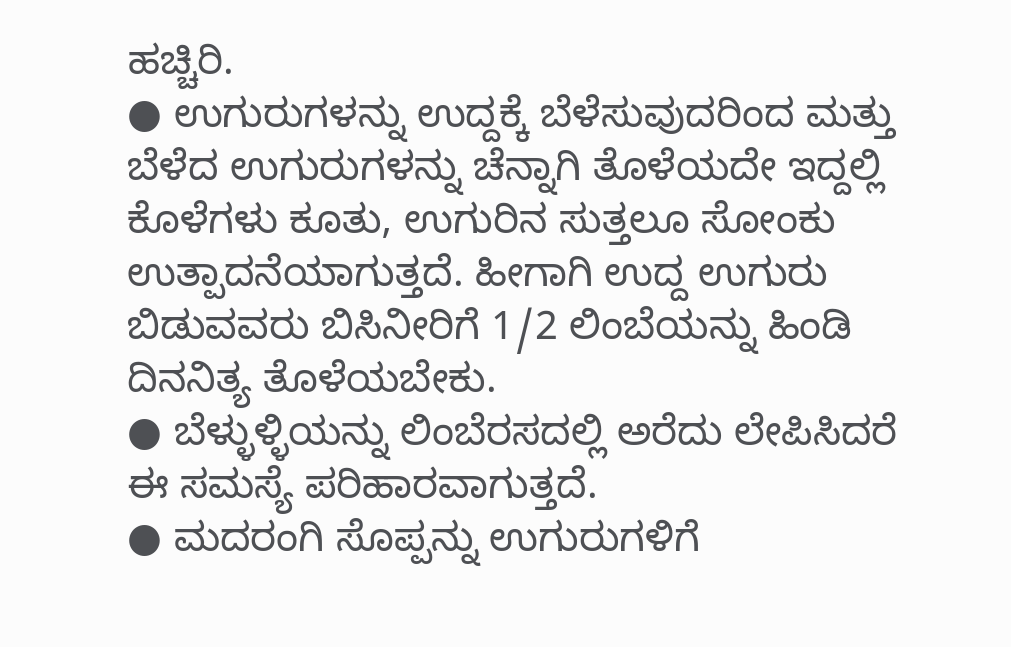ಹಚ್ಚಿರಿ.
● ಉಗುರುಗಳನ್ನು ಉದ್ದಕ್ಕೆ ಬೆಳೆಸುವುದರಿಂದ ಮತ್ತು ಬೆಳೆದ ಉಗುರುಗಳನ್ನು ಚೆನ್ನಾಗಿ ತೊಳೆಯದೇ ಇದ್ದಲ್ಲಿ ಕೊಳೆಗಳು ಕೂತು, ಉಗುರಿನ ಸುತ್ತಲೂ ಸೋಂಕು ಉತ್ಪಾದನೆಯಾಗುತ್ತದೆ. ಹೀಗಾಗಿ ಉದ್ದ ಉಗುರು ಬಿಡುವವರು ಬಿಸಿನೀರಿಗೆ 1/2 ಲಿಂಬೆಯನ್ನು ಹಿಂಡಿ ದಿನನಿತ್ಯ ತೊಳೆಯಬೇಕು.
● ಬೆಳ್ಳುಳ್ಳಿಯನ್ನು ಲಿಂಬೆರಸದಲ್ಲಿ ಅರೆದು ಲೇಪಿಸಿದರೆ ಈ ಸಮಸ್ಯೆ ಪರಿಹಾರವಾಗುತ್ತದೆ.
● ಮದರಂಗಿ ಸೊಪ್ಪನ್ನು ಉಗುರುಗಳಿಗೆ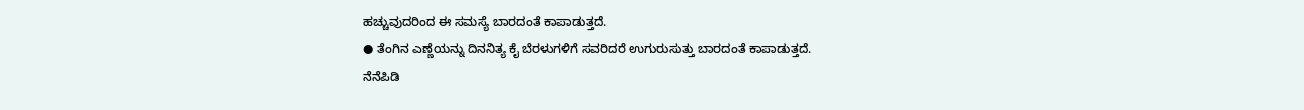ಹಚ್ಚುವುದರಿಂದ ಈ ಸಮಸ್ಯೆ ಬಾರದಂತೆ ಕಾಪಾಡುತ್ತದೆ.
● ತೆಂಗಿನ ಎಣ್ಣೆಯನ್ನು ದಿನನಿತ್ಯ ಕೈ ಬೆರಳುಗಳಿಗೆ ಸವರಿದರೆ ಉಗುರುಸುತ್ತು ಬಾರದಂತೆ ಕಾಪಾಡುತ್ತದೆ.
ನೆನೆಪಿಡಿ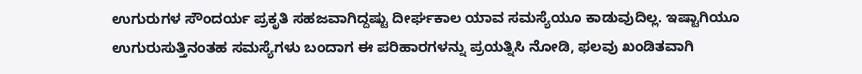ಉಗುರುಗಳ ಸೌಂದರ್ಯ ಪ್ರಕೃತಿ ಸಹಜವಾಗಿದ್ದಷ್ಟು ದೀರ್ಘಕಾಲ ಯಾವ ಸಮಸ್ಯೆಯೂ ಕಾಡುವುದಿಲ್ಲ. ಇಷ್ಟಾಗಿಯೂ ಉಗುರುಸುತ್ತಿನಂತಹ ಸಮಸ್ಯೆಗಳು ಬಂದಾಗ ಈ ಪರಿಹಾರಗಳನ್ನು ಪ್ರಯತ್ನಿಸಿ ನೋಡಿ, ಫಲವು ಖಂಡಿತವಾಗಿ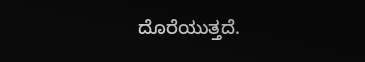ದೊರೆಯುತ್ತದೆ.